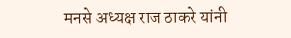मनसे अध्यक्ष राज ठाकरे यांनी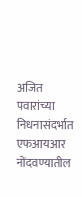अजित पवारांच्या निधनासंदर्भात एफआयआर नोंदवण्यातील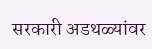सरकारी अडथळ्यांवर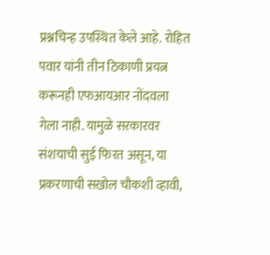प्रश्नचिन्ह उपस्थित केले आहे. रोहित पवार यांनी तीन ठिकाणी प्रयत्न करूनही एफआयआर नोंदवला गेला नाही. यामुळे सरकारवर संशयाची सुई फिरत असून, या प्रकरणाची सखोल चौकशी व्हावी,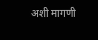अशी मागणी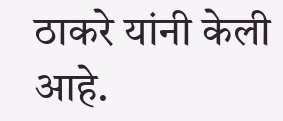ठाकरे यांनी केली आहे.